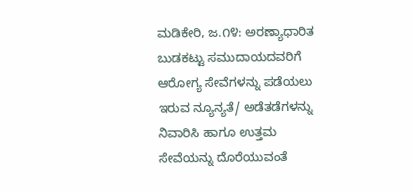ಮಡಿಕೇರಿ, ಜ.೧೪: ಅರಣ್ಯಾಧಾರಿತ ಬುಡಕಟ್ಟು ಸಮುದಾಯದವರಿಗೆ ಆರೋಗ್ಯ ಸೇವೆಗಳನ್ನು ಪಡೆಯಲು ಇರುವ ನ್ಯೂನ್ಯತೆ/ ಅಡೆತಡೆಗಳನ್ನು ನಿವಾರಿಸಿ ಹಾಗೂ ಉತ್ತಮ ಸೇವೆಯನ್ನು ದೊರೆಯುವಂತೆ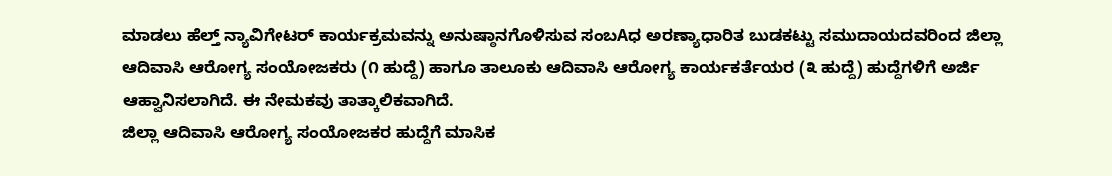ಮಾಡಲು ಹೆಲ್ತ್ ನ್ಯಾವಿಗೇಟರ್ ಕಾರ್ಯಕ್ರಮವನ್ನು ಅನುಷ್ಠಾನಗೊಳಿಸುವ ಸಂಬAಧ ಅರಣ್ಯಾಧಾರಿತ ಬುಡಕಟ್ಟು ಸಮುದಾಯದವರಿಂದ ಜಿಲ್ಲಾ ಆದಿವಾಸಿ ಆರೋಗ್ಯ ಸಂಯೋಜಕರು (೧ ಹುದ್ದೆ) ಹಾಗೂ ತಾಲೂಕು ಆದಿವಾಸಿ ಆರೋಗ್ಯ ಕಾರ್ಯಕರ್ತೆಯರ (೩ ಹುದ್ದೆ) ಹುದ್ದೆಗಳಿಗೆ ಅರ್ಜಿ ಆಹ್ವಾನಿಸಲಾಗಿದೆ. ಈ ನೇಮಕವು ತಾತ್ಕಾಲಿಕವಾಗಿದೆ.
ಜಿಲ್ಲಾ ಆದಿವಾಸಿ ಆರೋಗ್ಯ ಸಂಯೋಜಕರ ಹುದ್ದೆಗೆ ಮಾಸಿಕ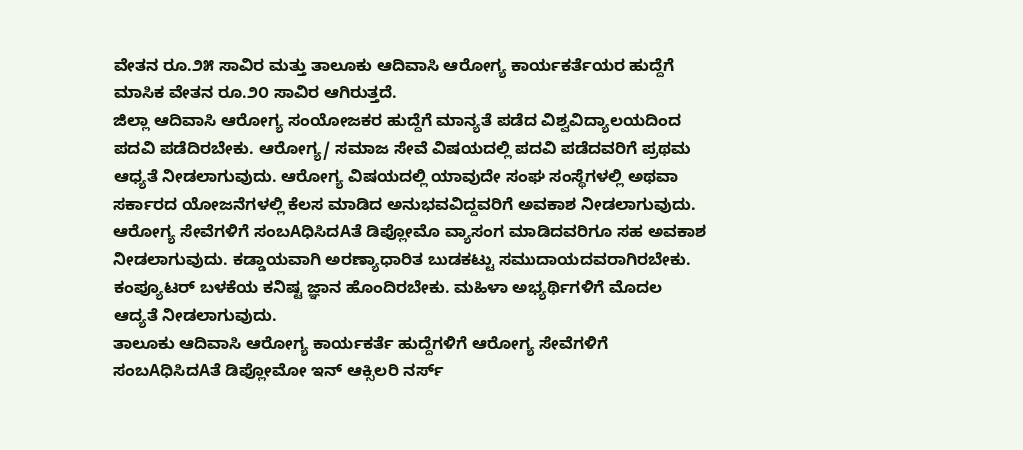ವೇತನ ರೂ.೨೫ ಸಾವಿರ ಮತ್ತು ತಾಲೂಕು ಆದಿವಾಸಿ ಆರೋಗ್ಯ ಕಾರ್ಯಕರ್ತೆಯರ ಹುದ್ದೆಗೆ ಮಾಸಿಕ ವೇತನ ರೂ.೨೦ ಸಾವಿರ ಆಗಿರುತ್ತದೆ.
ಜಿಲ್ಲಾ ಆದಿವಾಸಿ ಆರೋಗ್ಯ ಸಂಯೋಜಕರ ಹುದ್ದೆಗೆ ಮಾನ್ಯತೆ ಪಡೆದ ವಿಶ್ವವಿದ್ಯಾಲಯದಿಂದ ಪದವಿ ಪಡೆದಿರಬೇಕು. ಆರೋಗ್ಯ/ ಸಮಾಜ ಸೇವೆ ವಿಷಯದಲ್ಲಿ ಪದವಿ ಪಡೆದವರಿಗೆ ಪ್ರಥಮ ಆಧ್ಯತೆ ನೀಡಲಾಗುವುದು. ಆರೋಗ್ಯ ವಿಷಯದಲ್ಲಿ ಯಾವುದೇ ಸಂಘ ಸಂಸ್ಥೆಗಳಲ್ಲಿ ಅಥವಾ ಸರ್ಕಾರದ ಯೋಜನೆಗಳಲ್ಲಿ ಕೆಲಸ ಮಾಡಿದ ಅನುಭವವಿದ್ದವರಿಗೆ ಅವಕಾಶ ನೀಡಲಾಗುವುದು. ಆರೋಗ್ಯ ಸೇವೆಗಳಿಗೆ ಸಂಬAಧಿಸಿದAತೆ ಡಿಪ್ಲೋಮೊ ವ್ಯಾಸಂಗ ಮಾಡಿದವರಿಗೂ ಸಹ ಅವಕಾಶ ನೀಡಲಾಗುವುದು. ಕಡ್ಡಾಯವಾಗಿ ಅರಣ್ಯಾಧಾರಿತ ಬುಡಕಟ್ಟು ಸಮುದಾಯದವರಾಗಿರಬೇಕು. ಕಂಪ್ಯೂಟರ್ ಬಳಕೆಯ ಕನಿಷ್ಟ ಜ್ಞಾನ ಹೊಂದಿರಬೇಕು. ಮಹಿಳಾ ಅಭ್ಯರ್ಥಿಗಳಿಗೆ ಮೊದಲ ಆದ್ಯತೆ ನೀಡಲಾಗುವುದು.
ತಾಲೂಕು ಆದಿವಾಸಿ ಆರೋಗ್ಯ ಕಾರ್ಯಕರ್ತೆ ಹುದ್ದೆಗಳಿಗೆ ಆರೋಗ್ಯ ಸೇವೆಗಳಿಗೆ ಸಂಬAಧಿಸಿದAತೆ ಡಿಪ್ಲೋಮೋ ಇನ್ ಆಕ್ಸಿಲರಿ ನರ್ಸ್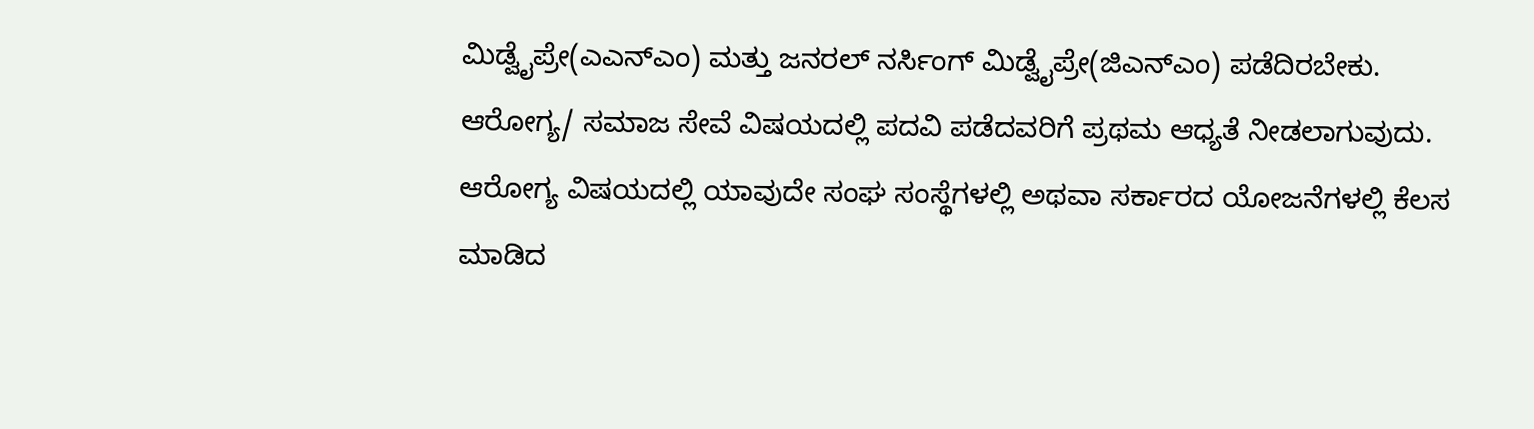ಮಿಡ್ವೈಪ್ರೇ(ಎಎನ್ಎಂ) ಮತ್ತು ಜನರಲ್ ನರ್ಸಿಂಗ್ ಮಿಡ್ವೈಪ್ರೇ(ಜಿಎನ್ಎಂ) ಪಡೆದಿರಬೇಕು. ಆರೋಗ್ಯ/ ಸಮಾಜ ಸೇವೆ ವಿಷಯದಲ್ಲಿ ಪದವಿ ಪಡೆದವರಿಗೆ ಪ್ರಥಮ ಆಧ್ಯತೆ ನೀಡಲಾಗುವುದು. ಆರೋಗ್ಯ ವಿಷಯದಲ್ಲಿ ಯಾವುದೇ ಸಂಘ ಸಂಸ್ಥೆಗಳಲ್ಲಿ ಅಥವಾ ಸರ್ಕಾರದ ಯೋಜನೆಗಳಲ್ಲಿ ಕೆಲಸ ಮಾಡಿದ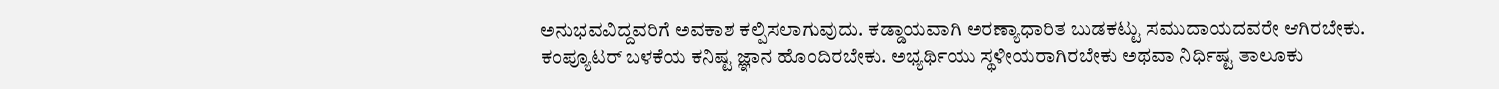ಅನುಭವವಿದ್ದವರಿಗೆ ಅವಕಾಶ ಕಲ್ಪಿಸಲಾಗುವುದು. ಕಡ್ಡಾಯವಾಗಿ ಅರಣ್ಯಾಧಾರಿತ ಬುಡಕಟ್ಟು ಸಮುದಾಯದವರೇ ಆಗಿರಬೇಕು. ಕಂಪ್ಯೂಟರ್ ಬಳಕೆಯ ಕನಿಷ್ಟ ಜ್ಞಾನ ಹೊಂದಿರಬೇಕು. ಅಭ್ಯರ್ಥಿಯು ಸ್ಥಳೀಯರಾಗಿರಬೇಕು ಅಥವಾ ನಿರ್ಧಿಷ್ಟ ತಾಲೂಕು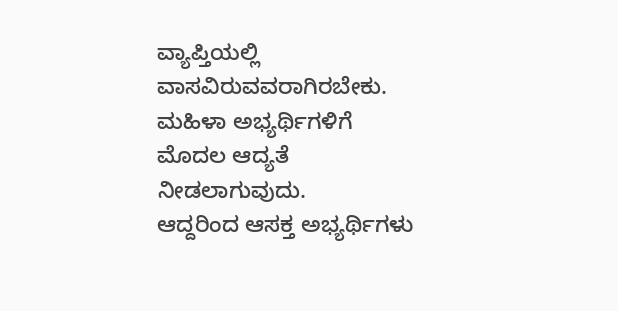ವ್ಯಾಪ್ತಿಯಲ್ಲಿ ವಾಸವಿರುವವರಾಗಿರಬೇಕು. ಮಹಿಳಾ ಅಭ್ಯರ್ಥಿಗಳಿಗೆ ಮೊದಲ ಆದ್ಯತೆ ನೀಡಲಾಗುವುದು.
ಆದ್ದರಿಂದ ಆಸಕ್ತ ಅಭ್ಯರ್ಥಿಗಳು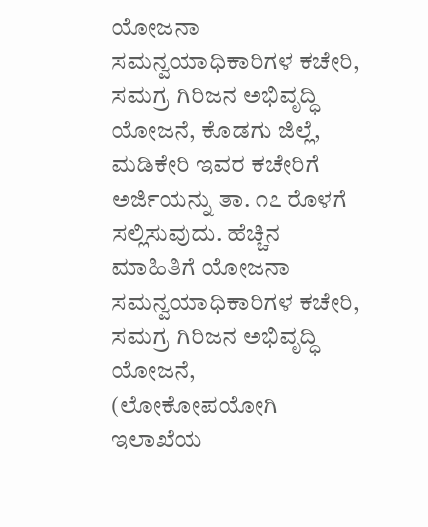ಯೋಜನಾ ಸಮನ್ವಯಾಧಿಕಾರಿಗಳ ಕಚೇರಿ, ಸಮಗ್ರ ಗಿರಿಜನ ಅಭಿವೃದ್ಧಿ ಯೋಜನೆ, ಕೊಡಗು ಜಿಲ್ಲೆ, ಮಡಿಕೇರಿ ಇವರ ಕಚೇರಿಗೆ ಅರ್ಜಿಯನ್ನು ತಾ. ೧೭ ರೊಳಗೆ ಸಲ್ಲಿಸುವುದು. ಹೆಚ್ಚಿನ ಮಾಹಿತಿಗೆ ಯೋಜನಾ ಸಮನ್ವಯಾಧಿಕಾರಿಗಳ ಕಚೇರಿ, ಸಮಗ್ರ ಗಿರಿಜನ ಅಭಿವೃದ್ಧಿ ಯೋಜನೆ, (ಲೋಕೋಪಯೋಗಿ ಇಲಾಖೆಯ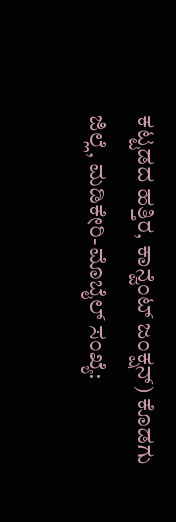ಕಟ್ಟಡದ ಹತ್ತಿರ, ಕಾನ್ವೆಂಟ್ ಜಂಕ್ಷನ್) ಕೊಡಗು ಜಿಲ್ಲೆ, ಮಡಿಕೇರಿ-ಮೊಬೈಲ್ ಸಂಖ್ಯೆ: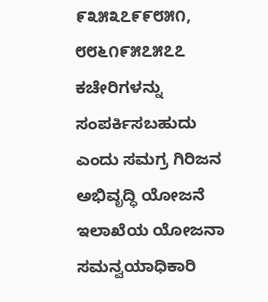೯೩೫೩೭೯೯೮೫೧, ೮೮೬೧೯೫೭೫೭೭ ಕಚೇರಿಗಳನ್ನು ಸಂಪರ್ಕಿಸಬಹುದು ಎಂದು ಸಮಗ್ರ ಗಿರಿಜನ ಅಭಿವೃದ್ಧಿ ಯೋಜನೆ ಇಲಾಖೆಯ ಯೋಜನಾ ಸಮನ್ವಯಾಧಿಕಾರಿ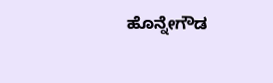ಹೊನ್ನೇಗೌಡ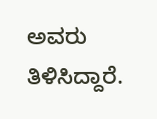ಅವರು ತಿಳಿಸಿದ್ದಾರೆ.